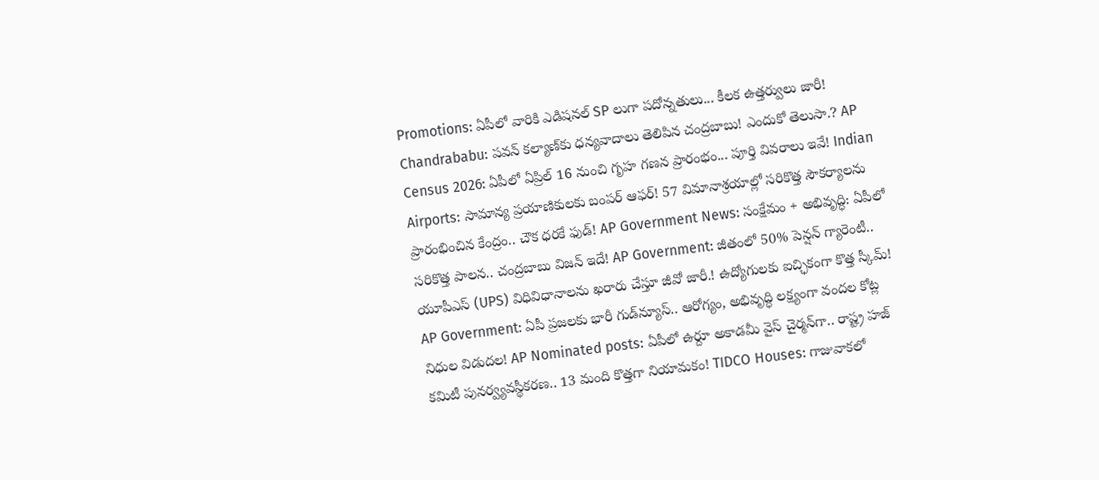Promotions: ఏపీలో వారికి ఎడిషనల్ SP లుగా పదోన్నతులు... కీలక ఉత్తర్వులు జారీ! Chandrababu: పవన్ కల్యాణ్‌కు ధన్యవాదాలు తెలిపిన చంద్రబాబు! ఎందుకో తెలుసా.? AP Census 2026: ఏపీలో ఏప్రిల్ 16 నుంచి గృహ గణన ప్రారంభం... పూర్తి వివరాలు ఇవే! Indian Airports: సామాన్య ప్రయాణికులకు బంపర్ ఆఫర్! 57 విమానాశ్రయాల్లో సరికొత్త సౌకర్యాలను ప్రారంభించిన కేంద్రం.. చౌక ధరకే ఫుడ్! AP Government News: సంక్షేమం + అభివృద్ధి: ఏపీలో సరికొత్త పాలన.. చంద్రబాబు విజన్ ఇదే! AP Government: జీతంలో 50% పెన్షన్ గ్యారెంటీ.. యూపీఎస్ (UPS) విధివిధానాలను ఖరారు చేస్తూ జీవో జారీ.! ఉద్యోగులకు ఐచ్ఛికంగా కొత్త స్కీమ్! AP Government: ఏపీ ప్రజలకు భారీ గుడ్‌న్యూస్.. ఆరోగ్యం, అభివృద్ధి లక్ష్యంగా వందల కోట్ల నిధుల విడుదల! AP Nominated posts: ఏపీలో ఉర్దూ అకాడమీ వైస్ చైర్మన్‌గా.. రాష్ట్ర హజ్ కమిటీ పునర్వ్యవస్థీకరణ.. 13 మంది కొత్తగా నియామకం! TIDCO Houses: గాజువాకలో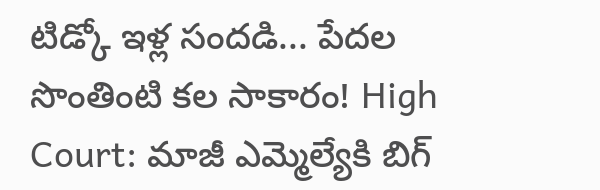టిడ్కో ఇళ్ల సందడి... పేదల సొంతింటి కల సాకారం! High Court: మాజీ ఎమ్మెల్యేకి బిగ్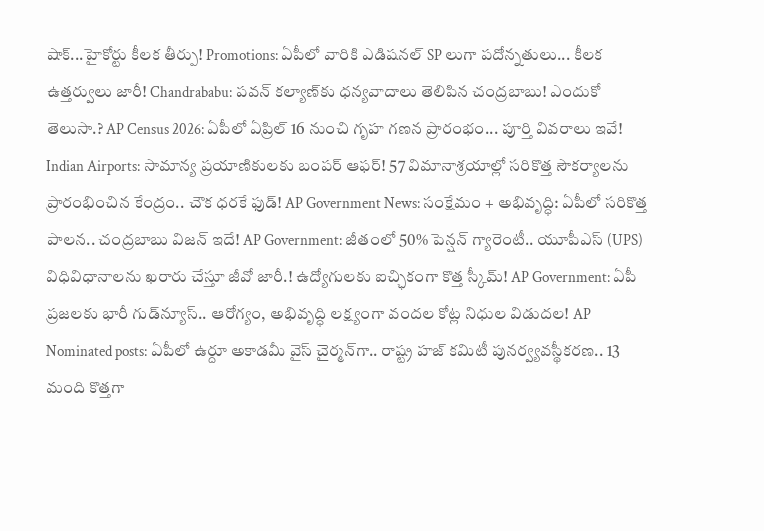షాక్...హైకోర్టు కీలక తీర్పు! Promotions: ఏపీలో వారికి ఎడిషనల్ SP లుగా పదోన్నతులు... కీలక ఉత్తర్వులు జారీ! Chandrababu: పవన్ కల్యాణ్‌కు ధన్యవాదాలు తెలిపిన చంద్రబాబు! ఎందుకో తెలుసా.? AP Census 2026: ఏపీలో ఏప్రిల్ 16 నుంచి గృహ గణన ప్రారంభం... పూర్తి వివరాలు ఇవే! Indian Airports: సామాన్య ప్రయాణికులకు బంపర్ ఆఫర్! 57 విమానాశ్రయాల్లో సరికొత్త సౌకర్యాలను ప్రారంభించిన కేంద్రం.. చౌక ధరకే ఫుడ్! AP Government News: సంక్షేమం + అభివృద్ధి: ఏపీలో సరికొత్త పాలన.. చంద్రబాబు విజన్ ఇదే! AP Government: జీతంలో 50% పెన్షన్ గ్యారెంటీ.. యూపీఎస్ (UPS) విధివిధానాలను ఖరారు చేస్తూ జీవో జారీ.! ఉద్యోగులకు ఐచ్ఛికంగా కొత్త స్కీమ్! AP Government: ఏపీ ప్రజలకు భారీ గుడ్‌న్యూస్.. ఆరోగ్యం, అభివృద్ధి లక్ష్యంగా వందల కోట్ల నిధుల విడుదల! AP Nominated posts: ఏపీలో ఉర్దూ అకాడమీ వైస్ చైర్మన్‌గా.. రాష్ట్ర హజ్ కమిటీ పునర్వ్యవస్థీకరణ.. 13 మంది కొత్తగా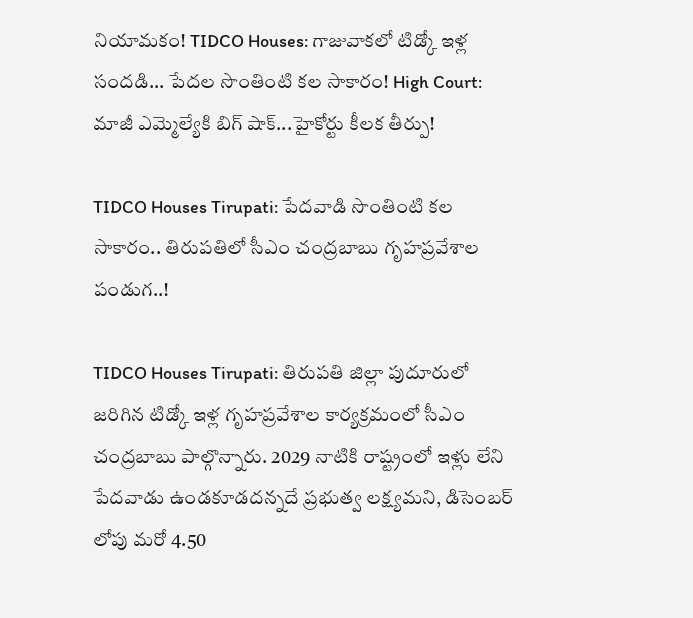నియామకం! TIDCO Houses: గాజువాకలో టిడ్కో ఇళ్ల సందడి... పేదల సొంతింటి కల సాకారం! High Court: మాజీ ఎమ్మెల్యేకి బిగ్ షాక్...హైకోర్టు కీలక తీర్పు!

TIDCO Houses Tirupati: పేదవాడి సొంతింటి కల సాకారం.. తిరుపతిలో సీఎం చంద్రబాబు గృహప్రవేశాల పండుగ..!

TIDCO Houses Tirupati: తిరుపతి జిల్లా పుదూరులో జరిగిన టిడ్కో ఇళ్ల గృహప్రవేశాల కార్యక్రమంలో సీఎం చంద్రబాబు పాల్గొన్నారు. 2029 నాటికి రాష్ట్రంలో ఇళ్లు లేని పేదవాడు ఉండకూడదన్నదే ప్రభుత్వ లక్ష్యమని, డిసెంబర్ లోపు మరో 4.50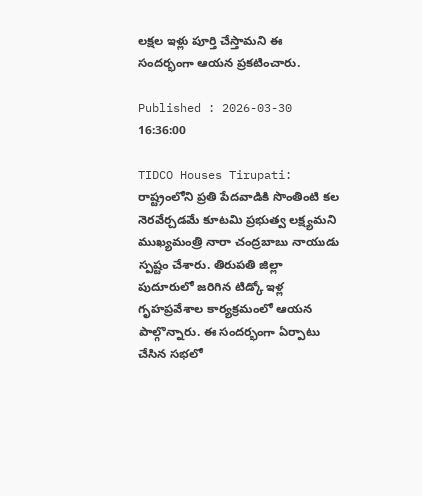లక్షల ఇళ్లు పూర్తి చేస్తామని ఈ సందర్భంగా ఆయన ప్రకటించారు.

Published : 2026-03-30 16:36:00

TIDCO Houses Tirupati:  రాష్ట్రంలోని ప్రతి పేదవాడికి సొంతింటి కల నెరవేర్చడమే కూటమి ప్రభుత్వ లక్ష్యమని ముఖ్యమంత్రి నారా చంద్రబాబు నాయుడు స్పష్టం చేశారు. తిరుపతి జిల్లా పుదూరులో జరిగిన టిడ్కో ఇళ్ల గృహప్రవేశాల కార్యక్రమంలో ఆయన పాల్గొన్నారు. ఈ సందర్భంగా ఏర్పాటు చేసిన సభలో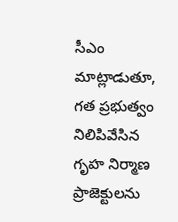సీఎం మాట్లాడుతూ, గత ప్రభుత్వం నిలిపివేసిన గృహ నిర్మాణ ప్రాజెక్టులను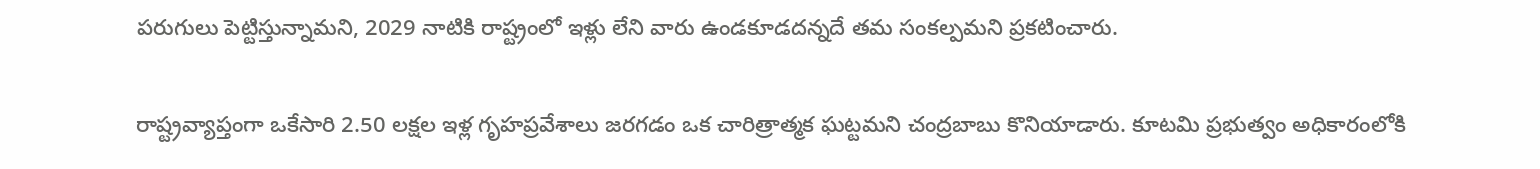పరుగులు పెట్టిస్తున్నామని, 2029 నాటికి రాష్ట్రంలో ఇళ్లు లేని వారు ఉండకూడదన్నదే తమ సంకల్పమని ప్రకటించారు.

రాష్ట్రవ్యాప్తంగా ఒకేసారి 2.50 లక్షల ఇళ్ల గృహప్రవేశాలు జరగడం ఒక చారిత్రాత్మక ఘట్టమని చంద్రబాబు కొనియాడారు. కూటమి ప్రభుత్వం అధికారంలోకి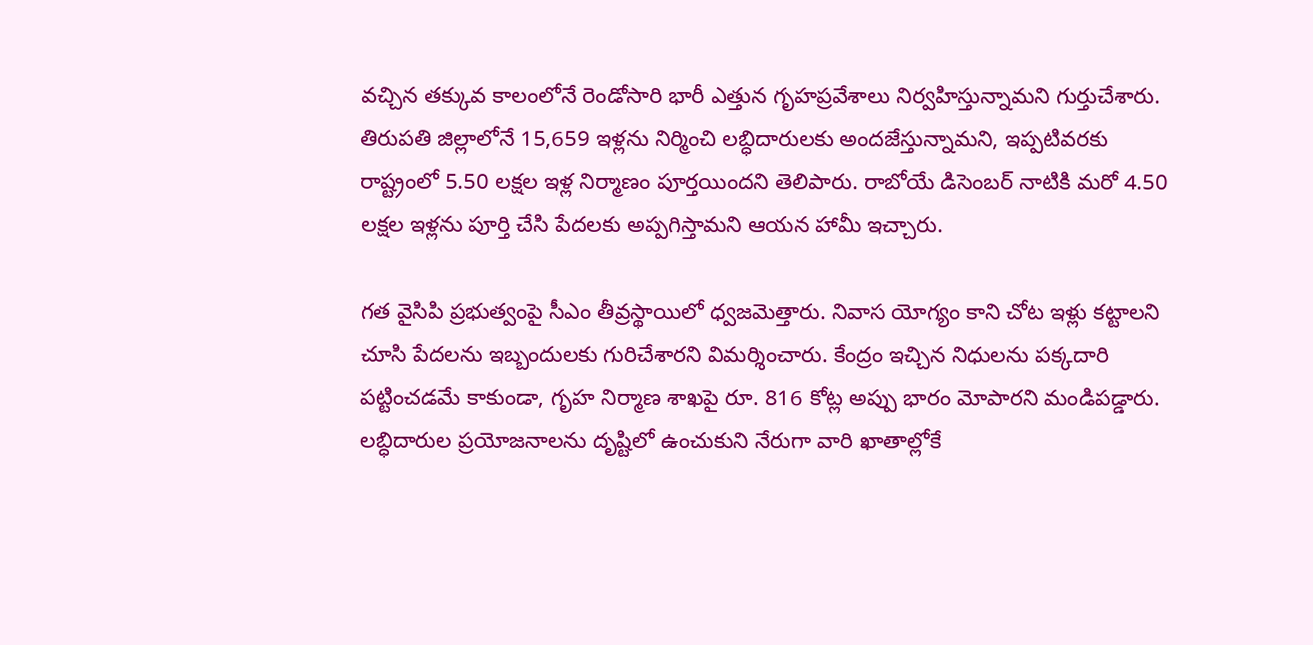వచ్చిన తక్కువ కాలంలోనే రెండోసారి భారీ ఎత్తున గృహప్రవేశాలు నిర్వహిస్తున్నామని గుర్తుచేశారు. తిరుపతి జిల్లాలోనే 15,659 ఇళ్లను నిర్మించి లబ్ధిదారులకు అందజేస్తున్నామని, ఇప్పటివరకు రాష్ట్రంలో 5.50 లక్షల ఇళ్ల నిర్మాణం పూర్తయిందని తెలిపారు. రాబోయే డిసెంబర్ నాటికి మరో 4.50 లక్షల ఇళ్లను పూర్తి చేసి పేదలకు అప్పగిస్తామని ఆయన హామీ ఇచ్చారు.

గత వైసిపి ప్రభుత్వంపై సీఎం తీవ్రస్థాయిలో ధ్వజమెత్తారు. నివాస యోగ్యం కాని చోట ఇళ్లు కట్టాలని చూసి పేదలను ఇబ్బందులకు గురిచేశారని విమర్శించారు. కేంద్రం ఇచ్చిన నిధులను పక్కదారి పట్టించడమే కాకుండా, గృహ నిర్మాణ శాఖపై రూ. 816 కోట్ల అప్పు భారం మోపారని మండిపడ్డారు. లబ్ధిదారుల ప్రయోజనాలను దృష్టిలో ఉంచుకుని నేరుగా వారి ఖాతాల్లోకే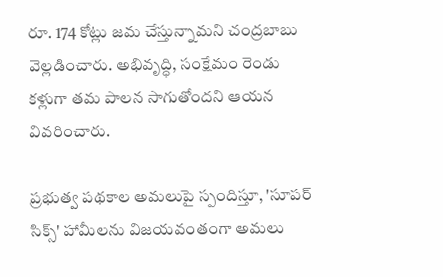రూ. 174 కోట్లు జమ చేస్తున్నామని చంద్రబాబు వెల్లడించారు. అభివృద్ధి, సంక్షేమం రెండు కళ్లుగా తమ పాలన సాగుతోందని ఆయన వివరించారు.

ప్రభుత్వ పథకాల అమలుపై స్పందిస్తూ, 'సూపర్ సిక్స్' హామీలను విజయవంతంగా అమలు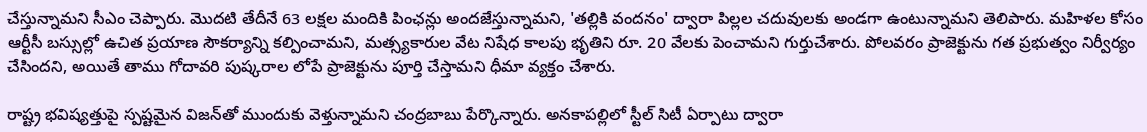చేస్తున్నామని సీఎం చెప్పారు. మొదటి తేదీనే 63 లక్షల మందికి పింఛన్లు అందజేస్తున్నామని, 'తల్లికి వందనం' ద్వారా పిల్లల చదువులకు అండగా ఉంటున్నామని తెలిపారు. మహిళల కోసం ఆర్టీసీ బస్సుల్లో ఉచిత ప్రయాణ సౌకర్యాన్ని కల్పించామని, మత్స్యకారుల వేట నిషేధ కాలపు భృతిని రూ. 20 వేలకు పెంచామని గుర్తుచేశారు. పోలవరం ప్రాజెక్టును గత ప్రభుత్వం నిర్వీర్యం చేసిందని, అయితే తాము గోదావరి పుష్కరాల లోపే ప్రాజెక్టును పూర్తి చేస్తామని ధీమా వ్యక్తం చేశారు.

రాష్ట్ర భవిష్యత్తుపై స్పష్టమైన విజన్‌తో ముందుకు వెళ్తున్నామని చంద్రబాబు పేర్కొన్నారు. అనకాపల్లిలో స్టీల్ సిటీ ఏర్పాటు ద్వారా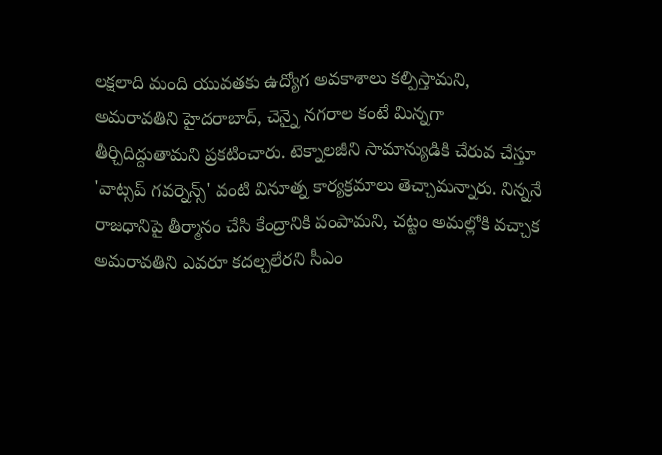లక్షలాది మంది యువతకు ఉద్యోగ అవకాశాలు కల్పిస్తామని, అమరావతిని హైదరాబాద్, చెన్నై నగరాల కంటే మిన్నగా తీర్చిదిద్దుతామని ప్రకటించారు. టెక్నాలజీని సామాన్యుడికి చేరువ చేస్తూ 'వాట్సప్ గవర్నెన్స్' వంటి వినూత్న కార్యక్రమాలు తెచ్చామన్నారు. నిన్ననే రాజధానిపై తీర్మానం చేసి కేంద్రానికి పంపామని, చట్టం అమల్లోకి వచ్చాక అమరావతిని ఎవరూ కదల్చలేరని సీఎం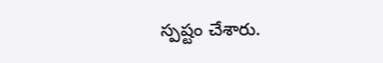స్పష్టం చేశారు.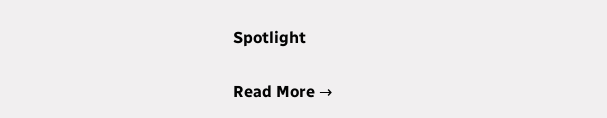Spotlight

Read More →